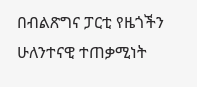በብልጽግና ፓርቲ የዜጎችን ሁለንተናዊ ተጠቃሚነት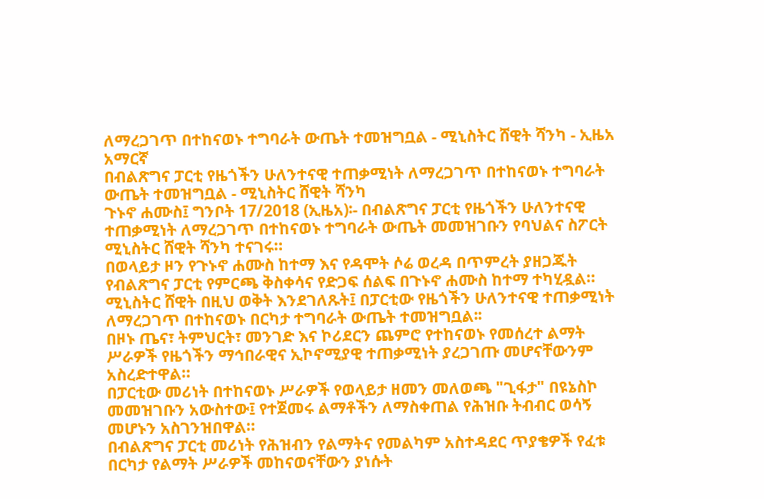ለማረጋገጥ በተከናወኑ ተግባራት ውጤት ተመዝግቧል - ሚኒስትር ሸዊት ሻንካ - ኢዜአ አማርኛ
በብልጽግና ፓርቲ የዜጎችን ሁለንተናዊ ተጠቃሚነት ለማረጋገጥ በተከናወኑ ተግባራት ውጤት ተመዝግቧል - ሚኒስትር ሸዊት ሻንካ
ጉኑኖ ሐሙስ፤ ግንቦት 17/2018 (ኢዜአ)፡- በብልጽግና ፓርቲ የዜጎችን ሁለንተናዊ ተጠቃሚነት ለማረጋገጥ በተከናወኑ ተግባራት ውጤት መመዝገቡን የባህልና ስፖርት ሚኒስትር ሸዊት ሻንካ ተናገሩ።
በወላይታ ዞን የጉኑኖ ሐሙስ ከተማ እና የዳሞት ሶሬ ወረዳ በጥምረት ያዘጋጁት የብልጽግና ፓርቲ የምርጫ ቅስቀሳና የድጋፍ ሰልፍ በጉኑኖ ሐሙስ ከተማ ተካሂዷል።
ሚኒስትር ሸዊት በዚህ ወቅት እንደገለጹት፤ በፓርቲው የዜጎችን ሁለንተናዊ ተጠቃሚነት ለማረጋገጥ በተከናወኑ በርካታ ተግባራት ውጤት ተመዝግቧል፡፡
በዞኑ ጤና፣ ትምህርት፣ መንገድ እና ኮሪደርን ጨምሮ የተከናወኑ የመሰረተ ልማት ሥራዎች የዜጎችን ማኅበራዊና ኢኮኖሚያዊ ተጠቃሚነት ያረጋገጡ መሆናቸውንም አስረድተዋል።
በፓርቲው መሪነት በተከናወኑ ሥራዎች የወላይታ ዘመን መለወጫ "ጊፋታ" በዩኔስኮ መመዝገቡን አውስተው፤ የተጀመሩ ልማቶችን ለማስቀጠል የሕዝቡ ትብብር ወሳኝ መሆኑን አስገንዝበዋል።
በብልጽግና ፓርቲ መሪነት የሕዝብን የልማትና የመልካም አስተዳደር ጥያቄዎች የፈቱ በርካታ የልማት ሥራዎች መከናወናቸውን ያነሱት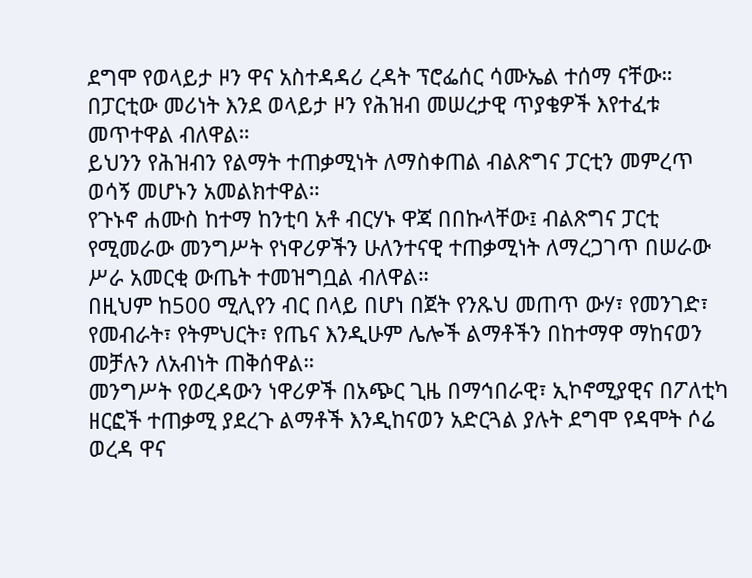ደግሞ የወላይታ ዞን ዋና አስተዳዳሪ ረዳት ፕሮፌሰር ሳሙኤል ተሰማ ናቸው።
በፓርቲው መሪነት እንደ ወላይታ ዞን የሕዝብ መሠረታዊ ጥያቄዎች እየተፈቱ መጥተዋል ብለዋል።
ይህንን የሕዝብን የልማት ተጠቃሚነት ለማስቀጠል ብልጽግና ፓርቲን መምረጥ ወሳኝ መሆኑን አመልክተዋል።
የጉኑኖ ሐሙስ ከተማ ከንቲባ አቶ ብርሃኑ ዋጃ በበኩላቸው፤ ብልጽግና ፓርቲ የሚመራው መንግሥት የነዋሪዎችን ሁለንተናዊ ተጠቃሚነት ለማረጋገጥ በሠራው ሥራ አመርቂ ውጤት ተመዝግቧል ብለዋል።
በዚህም ከ500 ሚሊየን ብር በላይ በሆነ በጀት የንጹህ መጠጥ ውሃ፣ የመንገድ፣ የመብራት፣ የትምህርት፣ የጤና እንዲሁም ሌሎች ልማቶችን በከተማዋ ማከናወን መቻሉን ለአብነት ጠቅሰዋል።
መንግሥት የወረዳውን ነዋሪዎች በአጭር ጊዜ በማኅበራዊ፣ ኢኮኖሚያዊና በፖለቲካ ዘርፎች ተጠቃሚ ያደረጉ ልማቶች እንዲከናወን አድርጓል ያሉት ደግሞ የዳሞት ሶሬ ወረዳ ዋና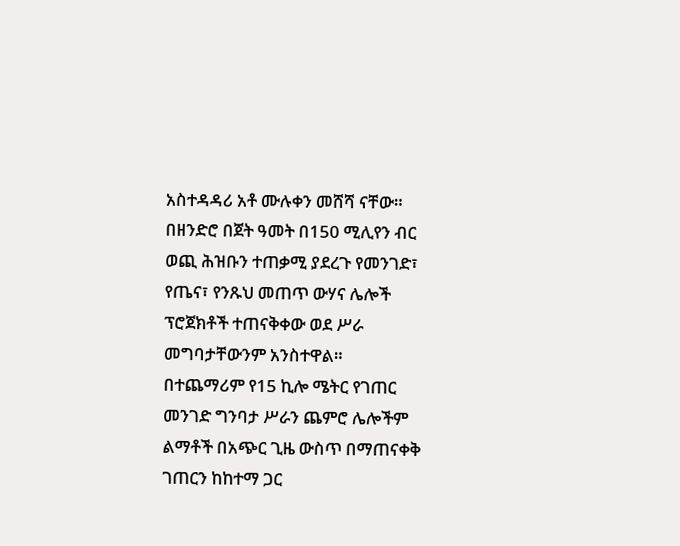አስተዳዳሪ አቶ ሙሉቀን መሸሻ ናቸው።
በዘንድሮ በጀት ዓመት በ150 ሚሊየን ብር ወጪ ሕዝቡን ተጠቃሚ ያደረጉ የመንገድ፣ የጤና፣ የንጹህ መጠጥ ውሃና ሌሎች ፕሮጀክቶች ተጠናቅቀው ወደ ሥራ መግባታቸውንም አንስተዋል።
በተጨማሪም የ15 ኪሎ ሜትር የገጠር መንገድ ግንባታ ሥራን ጨምሮ ሌሎችም ልማቶች በአጭር ጊዜ ውስጥ በማጠናቀቅ ገጠርን ከከተማ ጋር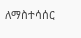ለማስተሳሰር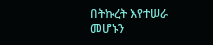በትኩረት እየተሠራ መሆኑን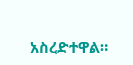አስረድተዋል።